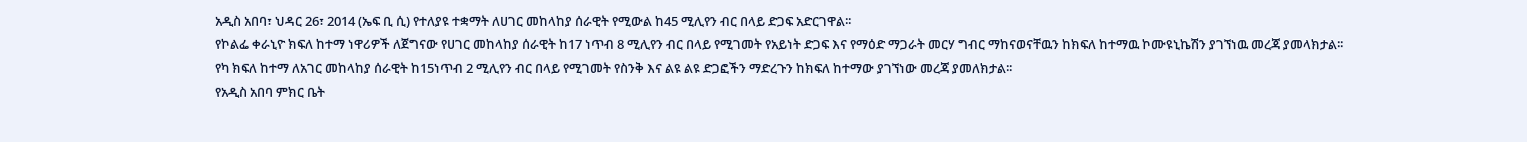አዲስ አበባ፣ ህዳር 26፣ 2014 (ኤፍ ቢ ሲ) የተለያዩ ተቋማት ለሀገር መከላከያ ሰራዊት የሚውል ከ45 ሚሊየን ብር በላይ ድጋፍ አድርገዋል፡፡
የኮልፌ ቀራኒዮ ክፍለ ከተማ ነዋሪዎች ለጀግናው የሀገር መከላከያ ሰራዊት ከ17 ነጥብ 8 ሚሊየን ብር በላይ የሚገመት የአይነት ድጋፍ እና የማዕድ ማጋራት መርሃ ግብር ማከናወናቸዉን ከክፍለ ከተማዉ ኮሙዩኒኬሽን ያገኘነዉ መረጃ ያመላክታል፡፡
የካ ክፍለ ከተማ ለአገር መከላከያ ሰራዊት ከ15ነጥብ 2 ሚሊየን ብር በላይ የሚገመት የስንቅ እና ልዩ ልዩ ድጋፎችን ማድረጉን ከክፍለ ከተማው ያገኘነው መረጃ ያመለክታል፡፡
የአዲስ አበባ ምክር ቤት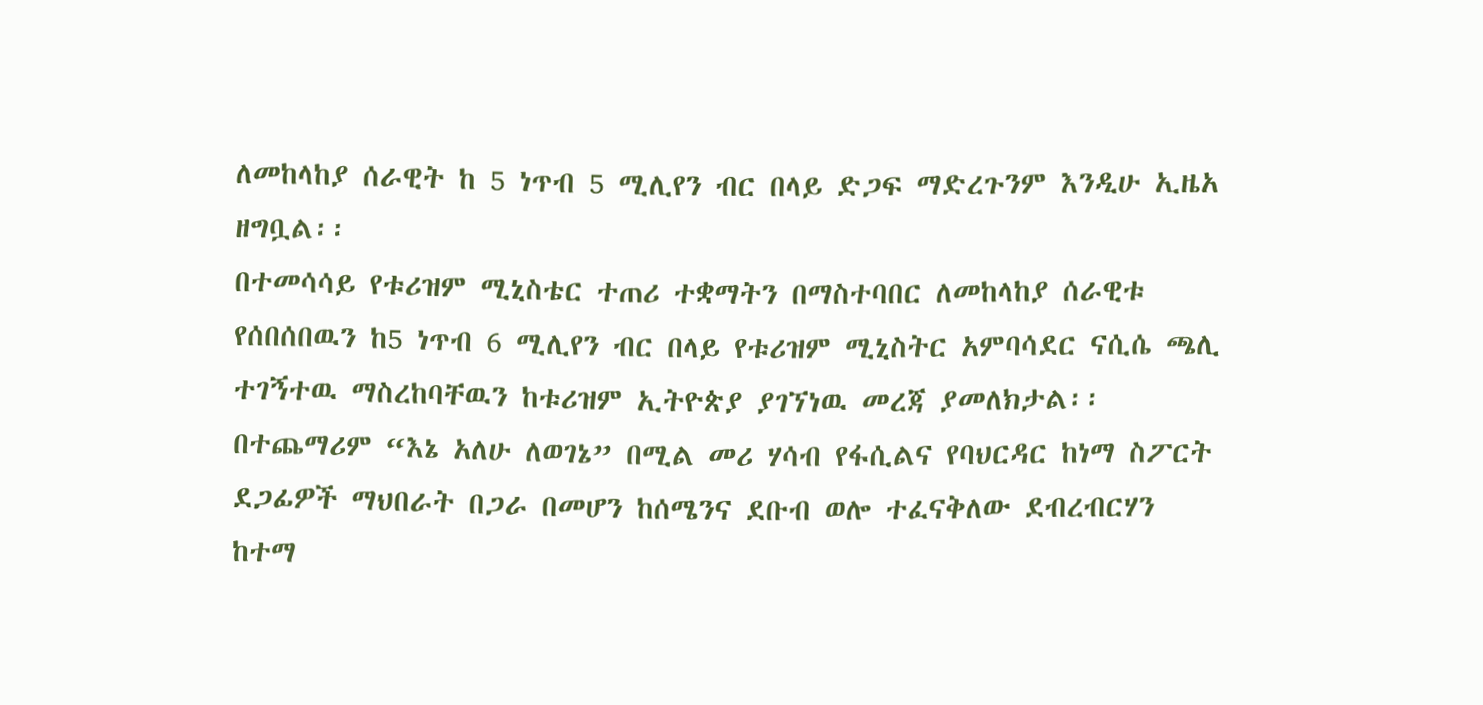ለመከላከያ ሰራዊት ከ 5 ነጥብ 5 ሚሊየን ብር በላይ ድጋፍ ማድረጉንም እንዲሁ ኢዜአ ዘግቧል፡፡
በተመሳሳይ የቱሪዝም ሚኒስቴር ተጠሪ ተቋማትን በማስተባበር ለመከላከያ ሰራዊቱ የሰበሰበዉን ከ5 ነጥብ 6 ሚሊየን ብር በላይ የቱሪዝም ሚኒስትር አምባሳደር ናሲሴ ጫሊ ተገኝተዉ ማስረከባቸዉን ከቱሪዝም ኢትዮጵያ ያገኘነዉ መረጃ ያመለክታል፡፡
በተጨማሪም “እኔ አለሁ ለወገኔ” በሚል መሪ ሃሳብ የፋሲልና የባህርዳር ከነማ ስፖርት ደጋፊዎች ማህበራት በጋራ በመሆን ከሰሜንና ደቡብ ወሎ ተፈናቅለው ደብረብርሃን ከተማ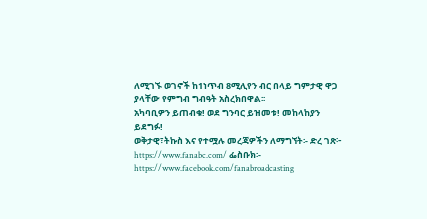ለሚገኙ ወገኖች ከ1ነጥብ 8ሚሊየን ብር በላይ ግምታዊ ዋጋ ያላቸው የምግብ ግብዓት አስረክበዋል፡፡
አካባቢዎን ይጠብቁ! ወደ ግንባር ይዝመቱ! መከላከያን ይደግፉ!
ወቅታዊ፣ትኩስ እና የተሟሉ መረጃዎችን ለማግኘት፡- ድረ ገጽ፦ https://www.fanabc.com/ ፌስቡክ፡- https://www.facebook.com/fanabroadcasting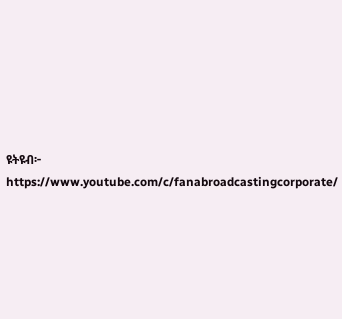ዩትዩብ፦ https://www.youtube.com/c/fanabroadcastingcorporate/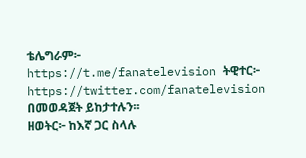ቴሌግራም፦ https://t.me/fanatelevision ትዊተር፦ https://twitter.com/fanatelevision በመወዳጀት ይከታተሉን፡፡
ዘወትር፦ ከእኛ ጋር ስላሉ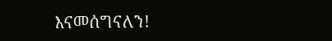እናመሰግናለን!